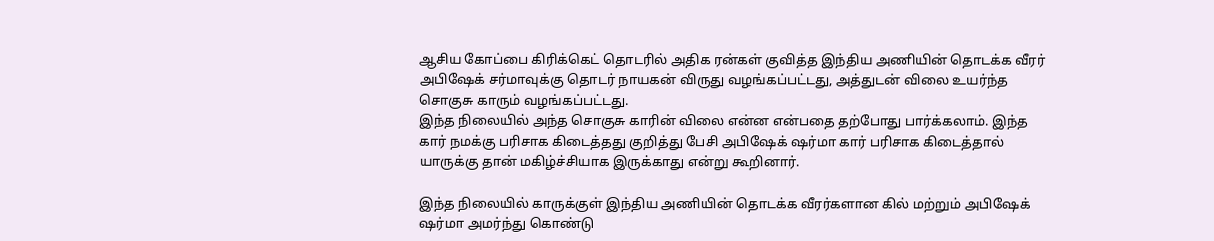ஆசிய கோப்பை கிரிக்கெட் தொடரில் அதிக ரன்கள் குவித்த இந்திய அணியின் தொடக்க வீரர் அபிஷேக் சர்மாவுக்கு தொடர் நாயகன் விருது வழங்கப்பட்டது, அத்துடன் விலை உயர்ந்த சொகுசு காரும் வழங்கப்பட்டது.
இந்த நிலையில் அந்த சொகுசு காரின் விலை என்ன என்பதை தற்போது பார்க்கலாம். இந்த கார் நமக்கு பரிசாக கிடைத்தது குறித்து பேசி அபிஷேக் ஷர்மா கார் பரிசாக கிடைத்தால் யாருக்கு தான் மகிழ்ச்சியாக இருக்காது என்று கூறினார்.

இந்த நிலையில் காருக்குள் இந்திய அணியின் தொடக்க வீரர்களான கில் மற்றும் அபிஷேக் ஷர்மா அமர்ந்து கொண்டு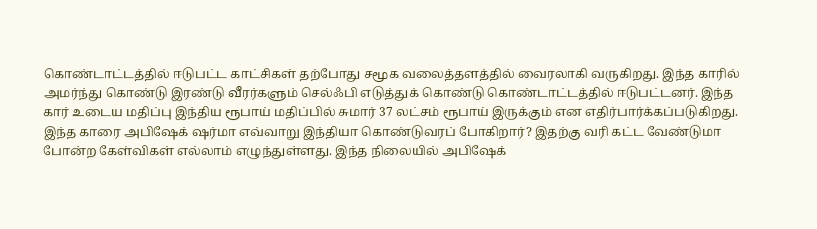கொண்டாட்டத்தில் ஈடுபட்ட காட்சிகள் தற்போது சமூக வலைத்தளத்தில் வைரலாகி வருகிறது. இந்த காரில் அமர்ந்து கொண்டு இரண்டு வீரர்களும் செல்ஃபி எடுத்துக் கொண்டு கொண்டாட்டத்தில் ஈடுபட்டனர். இந்த கார் உடைய மதிப்பு இந்திய ரூபாய் மதிப்பில் சுமார் 37 லட்சம் ரூபாய் இருக்கும் என எதிர்பார்க்கப்படுகிறது.
இந்த காரை அபிஷேக் ஷர்மா எவ்வாறு இந்தியா கொண்டுவரப் போகிறார்? இதற்கு வரி கட்ட வேண்டுமா போன்ற கேள்விகள் எல்லாம் எழுந்துள்ளது. இந்த நிலையில் அபிஷேக்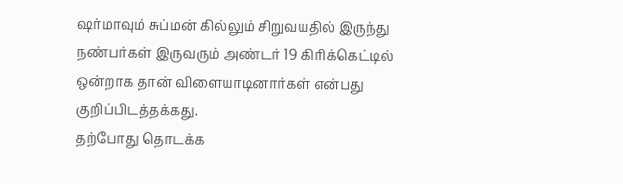ஷர்மாவும் சுப்மன் கில்லும் சிறுவயதில் இருந்து நண்பர்கள் இருவரும் அண்டர் 19 கிரிக்கெட்டில் ஒன்றாக தான் விளையாடினார்கள் என்பது குறிப்பிடத்தக்கது.
தற்போது தொடக்க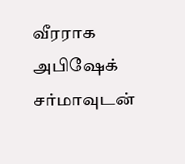வீரராக அபிஷேக் சர்மாவுடன்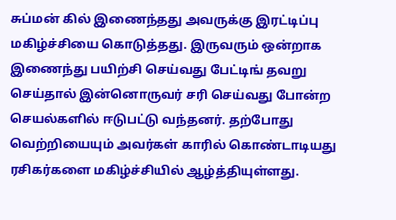சுப்மன் கில் இணைந்தது அவருக்கு இரட்டிப்பு மகிழ்ச்சியை கொடுத்தது. இருவரும் ஒன்றாக இணைந்து பயிற்சி செய்வது பேட்டிங் தவறு செய்தால் இன்னொருவர் சரி செய்வது போன்ற செயல்களில் ஈடுபட்டு வந்தனர். தற்போது வெற்றியையும் அவர்கள் காரில் கொண்டாடியது ரசிகர்களை மகிழ்ச்சியில் ஆழ்த்தியுள்ளது.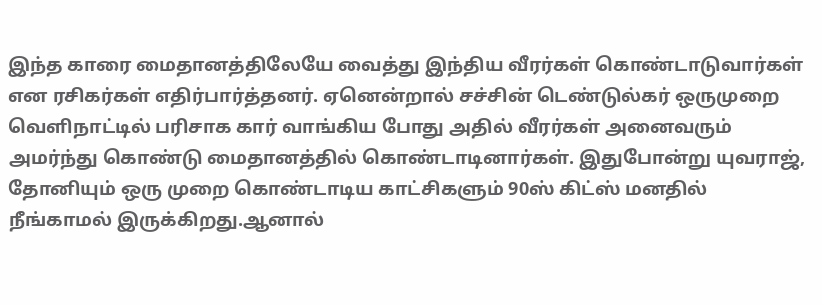இந்த காரை மைதானத்திலேயே வைத்து இந்திய வீரர்கள் கொண்டாடுவார்கள் என ரசிகர்கள் எதிர்பார்த்தனர். ஏனென்றால் சச்சின் டெண்டுல்கர் ஒருமுறை வெளிநாட்டில் பரிசாக கார் வாங்கிய போது அதில் வீரர்கள் அனைவரும் அமர்ந்து கொண்டு மைதானத்தில் கொண்டாடினார்கள். இதுபோன்று யுவராஜ், தோனியும் ஒரு முறை கொண்டாடிய காட்சிகளும் 90ஸ் கிட்ஸ் மனதில் நீங்காமல் இருக்கிறது.ஆனால்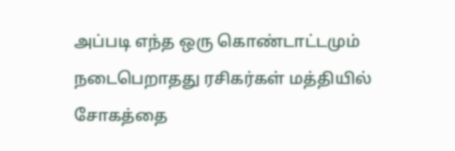அப்படி எந்த ஒரு கொண்டாட்டமும் நடைபெறாதது ரசிகர்கள் மத்தியில் சோகத்தை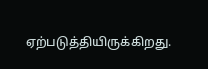ஏற்படுத்தியிருக்கிறது.